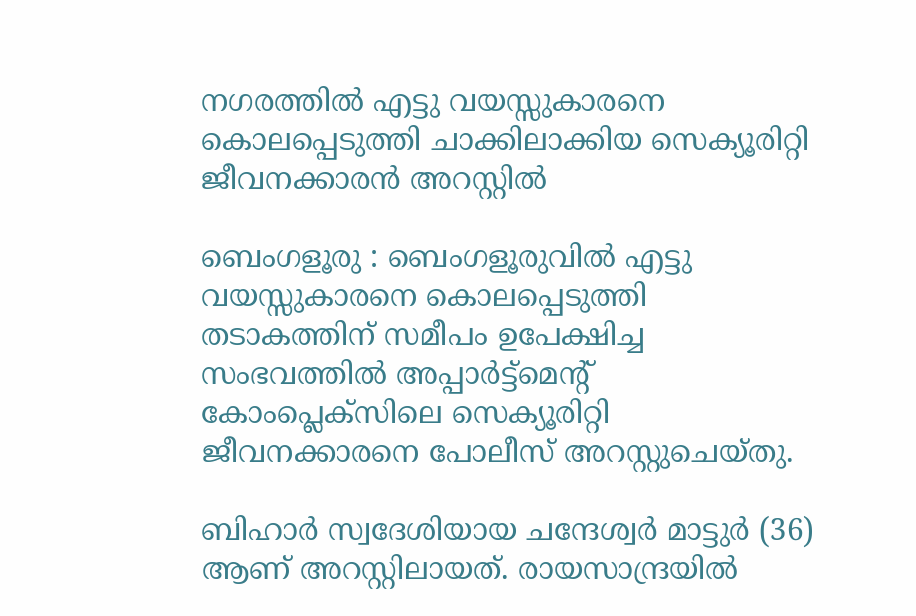നഗരത്തിൽ എട്ടു വയസ്സുകാരനെ കൊലപ്പെടുത്തി ചാക്കിലാക്കിയ സെക്യൂരിറ്റി ജീവനക്കാരൻ അറസ്റ്റിൽ

ബെംഗളൂരു : ബെംഗളൂരുവിൽ എട്ടു വയസ്സുകാരനെ കൊലപ്പെടുത്തി തടാകത്തിന് സമീപം ഉപേക്ഷിച്ച സംഭവത്തിൽ അപ്പാർട്ട്‌മെന്റ് കോംപ്ലെക്സിലെ സെക്യൂരിറ്റി ജീവനക്കാരനെ പോലീസ് അറസ്റ്റുചെയ്തു.

ബിഹാർ സ്വദേശിയായ ചന്ദേശ്വർ മാട്ടുർ (36) ആണ് അറസ്റ്റിലായത്. രായസാന്ദ്രയിൽ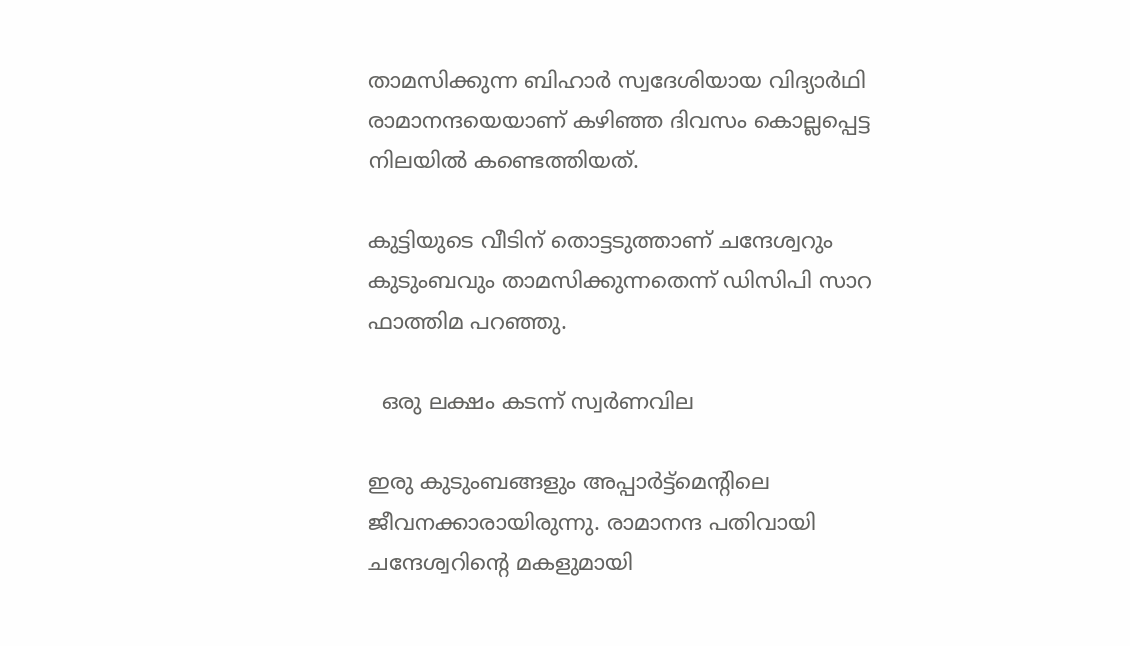താമസിക്കുന്ന ബിഹാർ സ്വദേശിയായ വിദ്യാർഥി രാമാനന്ദയെയാണ് കഴിഞ്ഞ ദിവസം കൊല്ലപ്പെട്ട നിലയിൽ കണ്ടെത്തിയത്.

കുട്ടിയുടെ വീടിന് തൊട്ടടുത്താണ് ചന്ദേശ്വറും കുടുംബവും താമസിക്കുന്നതെന്ന് ഡിസിപി സാറ ഫാത്തിമ പറഞ്ഞു.

  ഒരു ലക്ഷം കടന്ന് സ്വര്‍ണവില

ഇരു കുടുംബങ്ങളും അപ്പാർട്ട്‌മെന്റിലെ ജീവനക്കാരായിരുന്നു. രാമാനന്ദ പതിവായി ചന്ദേശ്വറിന്റെ മകളുമായി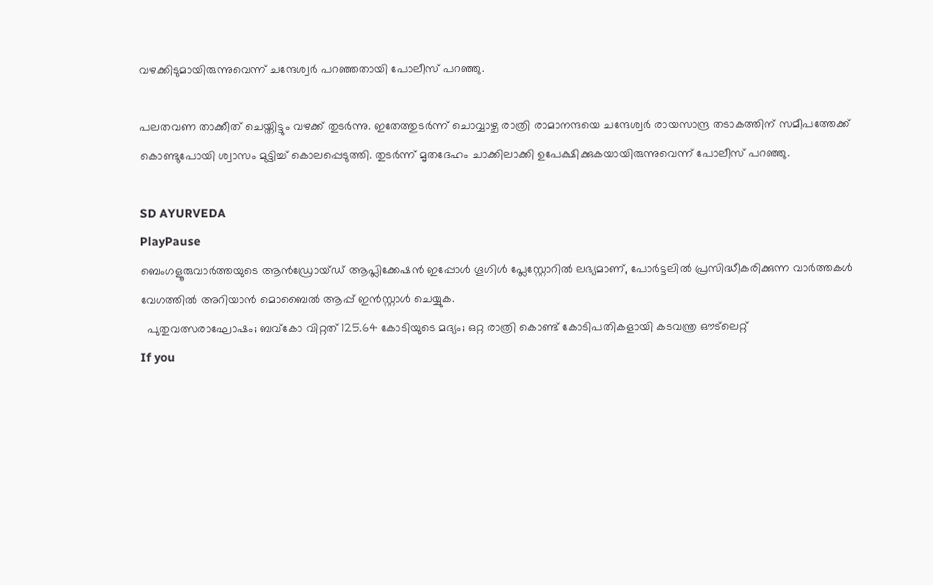വഴക്കിടുമായിരുന്നുവെന്ന് ചന്ദേശ്വർ പറഞ്ഞതായി പോലീസ് പറഞ്ഞു.

പലതവണ താക്കീത് ചെയ്തിട്ടും വഴക്ക് തുടർന്നു. ഇതേത്തുടർന്ന് ചൊവ്വാഴ്ച രാത്രി രാമാനന്ദയെ ചന്ദേശ്വർ രായസാന്ദ്ര തടാകത്തിന് സമീപത്തേക്ക് കൊണ്ടുപോയി ശ്വാസം മുട്ടിച്ച് കൊലപ്പെടുത്തി. തുടർന്ന് മൃതദേഹം ചാക്കിലാക്കി ഉപേക്ഷിക്കുകയായിരുന്നുവെന്ന് പോലീസ് പറഞ്ഞു.

SD AYURVEDA
PlayPause
ബെംഗളൂരുവാർത്തയുടെ ആൻഡ്രോയ്ഡ് ആപ്ലിക്കേഷൻ ഇപ്പോൾ ഗൂഗിൾ പ്ലേസ്റ്റോറിൽ ലഭ്യമാണ്, പോർട്ടലിൽ പ്രസിദ്ധീകരിക്കുന്ന വാർത്തകൾ വേഗത്തിൽ അറിയാൻ മൊബൈൽ ആപ്പ് ഇൻസ്റ്റാൾ ചെയ്യുക.
  പുതുവത്സരാഘോഷം; ബവ്കോ വിറ്റത് 125.64 കോടിയുടെ മദ്യം; ഒറ്റ രാത്രി കൊണ്ട് കോടിപതികളായി കടവന്ത്ര ഔട്‌ലെറ്റ്
If you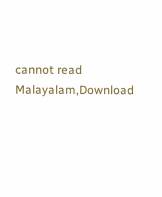cannot read Malayalam,Download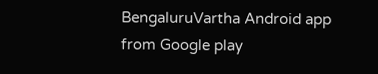BengaluruVartha Android app from Google play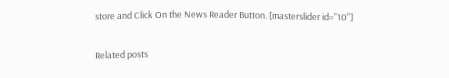store and Click On the News Reader Button. [masterslider id="10"]

Related posts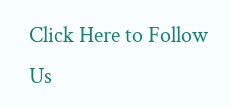Click Here to Follow Us